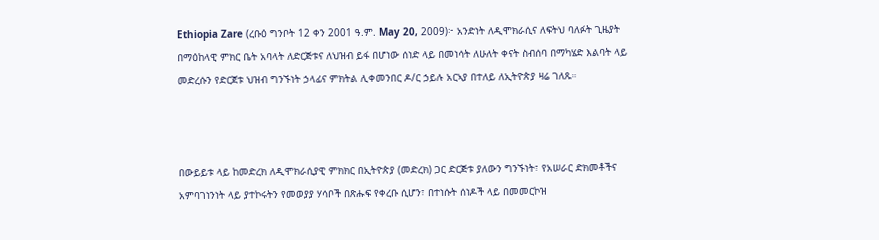Ethiopia Zare (ረቡዕ ግንቦት 12 ቀን 2001 ዓ.ም. May 20, 2009)፦ አንድነት ለዲሞክራሲና ለፍትህ ባለፉት ጊዜያት በማዕከላዊ ምክር ቤት አባላት ለድርጅቱና ለህዝብ ይፋ በሆነው ሰነድ ላይ በመነሳት ለሁለት ቀናት ስብሰባ በማካሄድ እልባት ላይ መድረሱን የድርጀቱ ህዝብ ግንኙነት ኃላፊና ምክትል ሊቀመንበር ዶ/ር ኃይሉ አርኣያ በተለይ ለኢትዮጵያ ዛሬ ገለጹ።



በውይይቱ ላይ ከመድረክ ለዲሞክራሲያዊ ምክክር በኢትዮጵያ (መድረክ) ጋር ድርጅቱ ያለውን ግንኙነት፣ የአሠራር ድክመቶችና አምባገነንነት ላይ ያተኮሩትን የመወያያ ሃሳቦች በጽሑፍ የቀረቡ ሲሆን፣ በተነሱት ሰነዶች ላይ በመመርኮዝ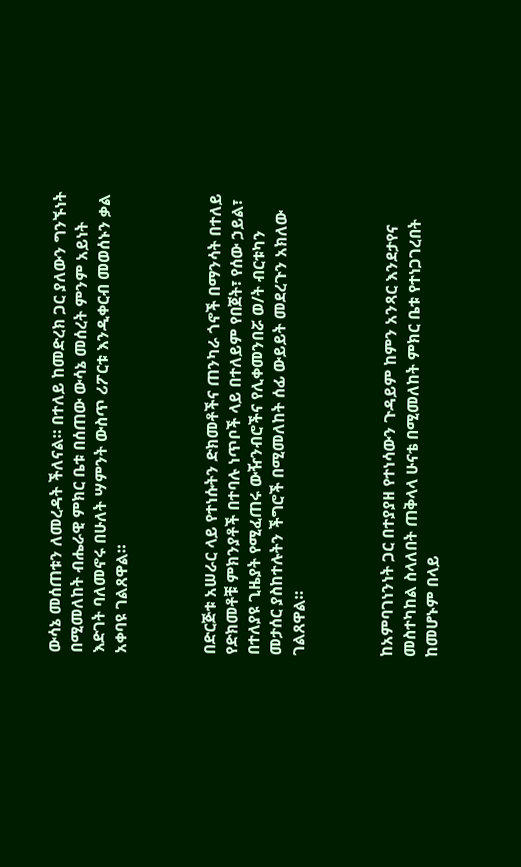ውሳኔ መሰጠቱን ለመረዳት ችለናል። በተለይ ከመድረክ ጋር ያለውን ግንኙነት በሚመለከት ብሔራዊ ምክር ቤቱ በሰጠው ውሳኔ መሰረት ምንም አይነት እድገት ባለመኖሩ በሁለት ሣምንት ውስጥ ሪፖርቱ እንዲቀርብ መወሰኑን ቃል አቀባዩ ገልጸዋል።



በድርጅቱ አሠራር ላይ የተነሱትን ድክመቶችና ጠንካራ ጎኖች በማንሳት በተለይ የድክመቶቹ ምክንያቶች በተባሉ ነጥቦች ላይ በተለይም የበጀት፣ የሰው ኃይል፣ በተለያዩ ጊዜያት የሚፈጠሩ ውዥንብሮችና የሊቀመንበሯ ወ/ት ብርቱካን መታሰር ያስከተሉትን ችግሮች በሚመለከት ሰፊ ውይይት መደረጉን አክለው ገልጸዋል።



ከአምባገነንነት ጋር በተያያዘ የተነሳውን ጉዳይም ከምን አንጻር እንደታየና መስተካከል ስላለበት ጠቅላላ ሁናቴ በሚመለከት ምክር ቤቱ የተነጋገረበት ከመሆኑም በላይ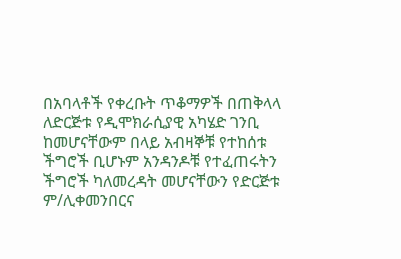በአባላቶች የቀረቡት ጥቆማዎች በጠቅላላ ለድርጅቱ የዲሞክራሲያዊ አካሄድ ገንቢ ከመሆናቸውም በላይ አብዛኞቹ የተከሰቱ ችግሮች ቢሆኑም አንዳንዶቹ የተፈጠሩትን ችግሮች ካለመረዳት መሆናቸውን የድርጅቱ ም/ሊቀመንበርና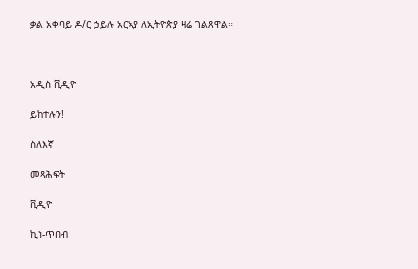ቃል አቀባይ ዶ/ር ኃይሉ አርኣያ ለኢትዮጵያ ዛሬ ገልጸዋል።



አዲስ ቪዲዮ

ይከተሉን!

ስለእኛ

መጻሕፍት

ቪዲዮ

ኪነ-ጥበብ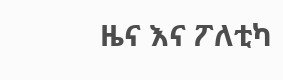ዜና እና ፖለቲካ